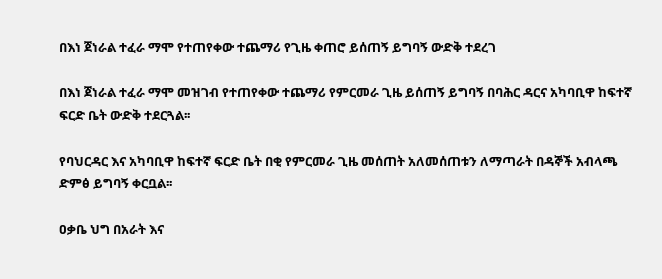በእነ ጀነራል ተፈራ ማሞ የተጠየቀው ተጨማሪ የጊዜ ቀጠሮ ይሰጠኝ ይግባኝ ውድቅ ተደረገ

በእነ ጀነራል ተፈራ ማሞ መዝገብ የተጠየቀው ተጨማሪ የምርመራ ጊዜ ይሰጠኝ ይግባኝ በባሕር ዳርና አካባቢዋ ከፍተኛ ፍርድ ቤት ውድቅ ተደርጓል፡፡

የባህርዳር እና አካባቢዋ ከፍተኛ ፍርድ ቤት በቂ የምርመራ ጊዜ መሰጠት አለመሰጠቱን ለማጣራት በዳኞች አብላጫ ድምፅ ይግባኝ ቀርቧል፡፡

ዐቃቤ ህግ በአራት እና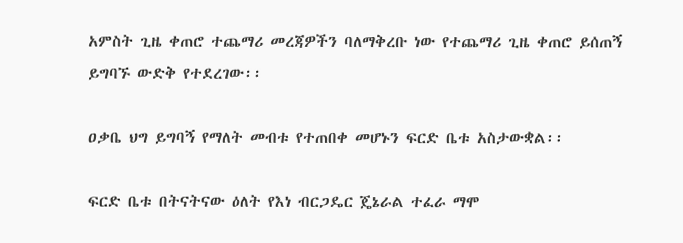አምስት ጊዜ ቀጠሮ ተጨማሪ መረጃዎችን ባለማቅረቡ ነው የተጨማሪ ጊዜ ቀጠሮ ይሰጠኝ ይግባኙ ውድቅ የተደረገው፡፡

ዐቃቤ ህግ ይግባኝ የማለት መብቱ የተጠበቀ መሆኑን ፍርድ ቤቱ አስታውቋል፡፡

ፍርድ ቤቱ በትናትናው ዕለት የእነ ብርጋዴር ጄኔራል ተፈራ ማሞ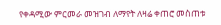የቀዳሚው ምርመራ መዝገብ ለማየት ለዛሬ ቀጠሮ መስጠቱ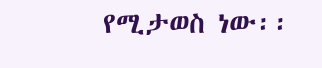የሚታወስ ነው፡፡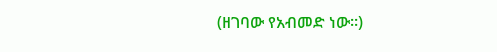(ዘገባው የአብመድ ነው፡፡)